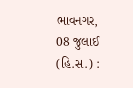ભાવનગર, 08 જુલાઈ (હિ.સ.) :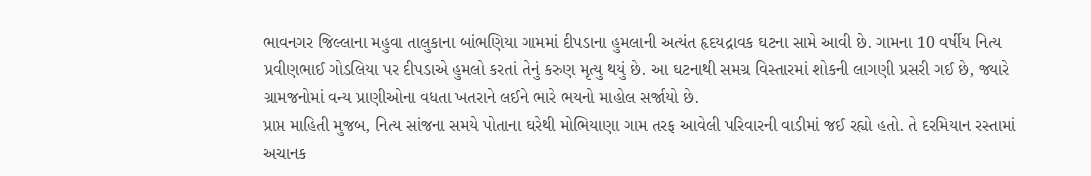ભાવનગર જિલ્લાના મહુવા તાલુકાના બાંભણિયા ગામમાં દીપડાના હુમલાની અત્યંત હૃદયદ્રાવક ઘટના સામે આવી છે. ગામના 10 વર્ષીય નિત્ય પ્રવીણભાઈ ગોડલિયા પર દીપડાએ હુમલો કરતાં તેનું કરુણ મૃત્યુ થયું છે. આ ઘટનાથી સમગ્ર વિસ્તારમાં શોકની લાગણી પ્રસરી ગઈ છે, જ્યારે ગ્રામજનોમાં વન્ય પ્રાણીઓના વધતા ખતરાને લઈને ભારે ભયનો માહોલ સર્જાયો છે.
પ્રાપ્ત માહિતી મુજબ, નિત્ય સાંજના સમયે પોતાના ઘરેથી મોભિયાણા ગામ તરફ આવેલી પરિવારની વાડીમાં જઈ રહ્યો હતો. તે દરમિયાન રસ્તામાં અચાનક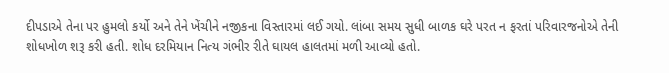દીપડાએ તેના પર હુમલો કર્યો અને તેને ખેંચીને નજીકના વિસ્તારમાં લઈ ગયો. લાંબા સમય સુધી બાળક ઘરે પરત ન ફરતાં પરિવારજનોએ તેની શોધખોળ શરૂ કરી હતી. શોધ દરમિયાન નિત્ય ગંભીર રીતે ઘાયલ હાલતમાં મળી આવ્યો હતો.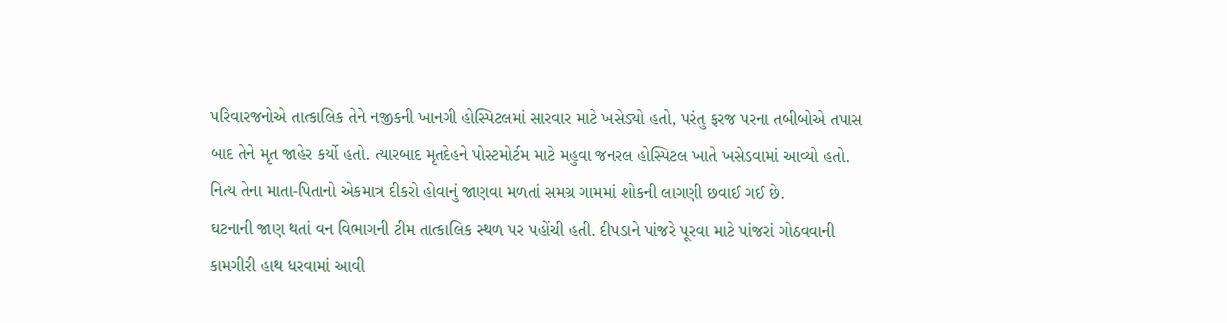પરિવારજનોએ તાત્કાલિક તેને નજીકની ખાનગી હોસ્પિટલમાં સારવાર માટે ખસેડ્યો હતો, પરંતુ ફરજ પરના તબીબોએ તપાસ બાદ તેને મૃત જાહેર કર્યો હતો. ત્યારબાદ મૃતદેહને પોસ્ટમોર્ટમ માટે મહુવા જનરલ હોસ્પિટલ ખાતે ખસેડવામાં આવ્યો હતો. નિત્ય તેના માતા-પિતાનો એકમાત્ર દીકરો હોવાનું જાણવા મળતાં સમગ્ર ગામમાં શોકની લાગણી છવાઈ ગઈ છે.
ઘટનાની જાણ થતાં વન વિભાગની ટીમ તાત્કાલિક સ્થળ પર પહોંચી હતી. દીપડાને પાંજરે પૂરવા માટે પાંજરાં ગોઠવવાની કામગીરી હાથ ધરવામાં આવી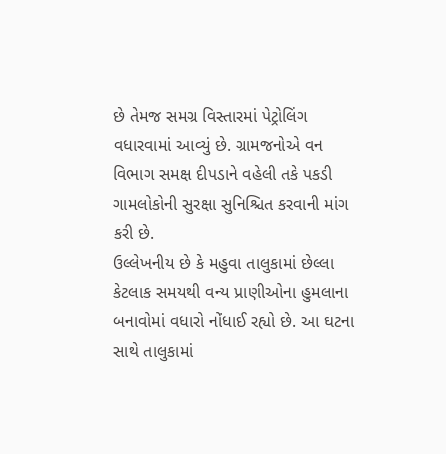છે તેમજ સમગ્ર વિસ્તારમાં પેટ્રોલિંગ વધારવામાં આવ્યું છે. ગ્રામજનોએ વન વિભાગ સમક્ષ દીપડાને વહેલી તકે પકડી ગામલોકોની સુરક્ષા સુનિશ્ચિત કરવાની માંગ કરી છે.
ઉલ્લેખનીય છે કે મહુવા તાલુકામાં છેલ્લા કેટલાક સમયથી વન્ય પ્રાણીઓના હુમલાના બનાવોમાં વધારો નોંધાઈ રહ્યો છે. આ ઘટના સાથે તાલુકામાં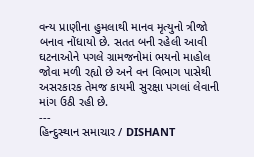વન્ય પ્રાણીના હુમલાથી માનવ મૃત્યુનો ત્રીજો બનાવ નોંધાયો છે. સતત બની રહેલી આવી ઘટનાઓને પગલે ગ્રામજનોમાં ભયનો માહોલ જોવા મળી રહ્યો છે અને વન વિભાગ પાસેથી અસરકારક તેમજ કાયમી સુરક્ષા પગલાં લેવાની માંગ ઉઠી રહી છે.
---
હિન્દુસ્થાન સમાચાર / DISHANT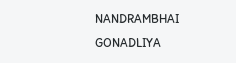NANDRAMBHAI GONADLIYA